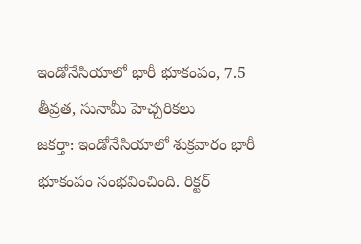ఇండోనేసియాలో భారీ భూకంపం, 7.5 తీవ్రత, సునామీ హెచ్చరికలు
జకర్తా: ఇండోనేసియాలో శుక్రవారం భారీ భూకంపం సంభవించింది. రిక్టర్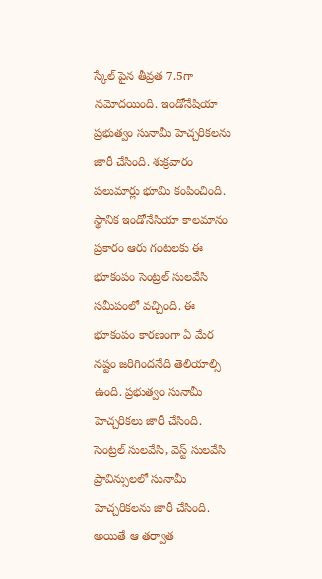స్కేల్ పైన తీవ్రత 7.5గా నమోదయింది. ఇండోనేషియా ప్రభుత్వం సునామీ హెచ్చరికలను జారీ చేసింది. శుక్రవారం పలుమార్లు భూమి కంపించింది.
స్థానిక ఇండోనేసియా కాలమానం ప్రకారం ఆరు గంటలకు ఈ భూకంపం సెంట్రల్ సులవేసి సమీపంలో వచ్చింది. ఈ భూకంపం కారణంగా ఏ మేర నష్టం జరిగిందనేది తెలియాల్సి ఉంది. ప్రభుత్వం సునామీ హెచ్చరికలు జారీ చేసింది.
సెంట్రల్ సులవేసి, వెస్ట్ సులవేసి ప్రావిన్సులలో సునామీ హెచ్చరికలను జారీ చేసింది. అయితే ఆ తర్వాత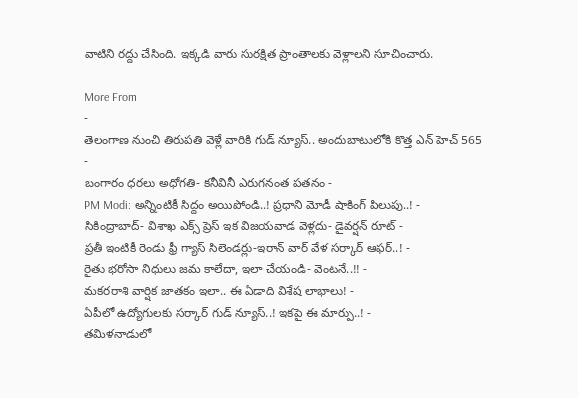వాటిని రద్దు చేసింది. ఇక్కడి వారు సురక్షిత ప్రాంతాలకు వెళ్లాలని సూచించారు.

More From
-
తెలంగాణ నుంచి తిరుపతి వెళ్లే వారికి గుడ్ న్యూస్.. అందుబాటులోకి కొత్త ఎన్ హెచ్ 565 -
బంగారం ధరలు అధోగతి- కనీవినీ ఎరుగనంత పతనం -
PM Modi: అన్నింటికీ సిద్దం అయిపోండి..! ప్రధాని మోడీ షాకింగ్ పిలుపు..! -
సికింద్రాబాద్- విశాఖ ఎక్స్ ప్రెస్ ఇక విజయవాడ వెళ్లదు- డైవర్షన్ రూట్ -
ప్రతీ ఇంటికీ రెండు ఫ్రీ గ్యాస్ సిలెండర్లు-ఇరాన్ వార్ వేళ సర్కార్ ఆఫర్..! -
రైతు భరోసా నిధులు జమ కాలేదా, ఇలా చేయండి- వెంటనే..!! -
మకరరాశి వార్షిక జాతకం ఇలా.. ఈ ఏడాది విశేష లాభాలు! -
ఏపీలో ఉద్యోగులకు సర్కార్ గుడ్ న్యూస్..! ఇకపై ఈ మార్పు..! -
తమిళనాడులో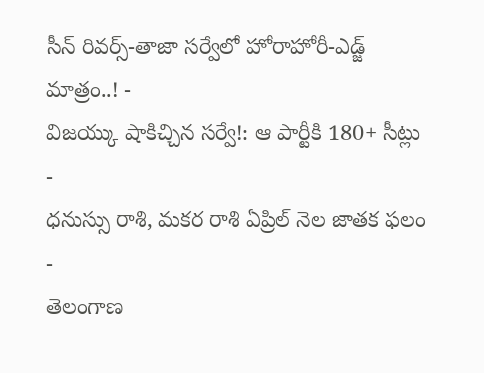సీన్ రివర్స్-తాజా సర్వేలో హోరాహోరీ-ఎడ్జ్ మాత్రం..! -
విజయ్కు షాకిచ్చిన సర్వే!: ఆ పార్టీకి 180+ సీట్లు -
ధనుస్సు రాశి, మకర రాశి ఏప్రిల్ నెల జాతక ఫలం -
తెలంగాణ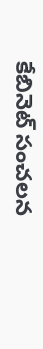కేబినెట్ సంచలన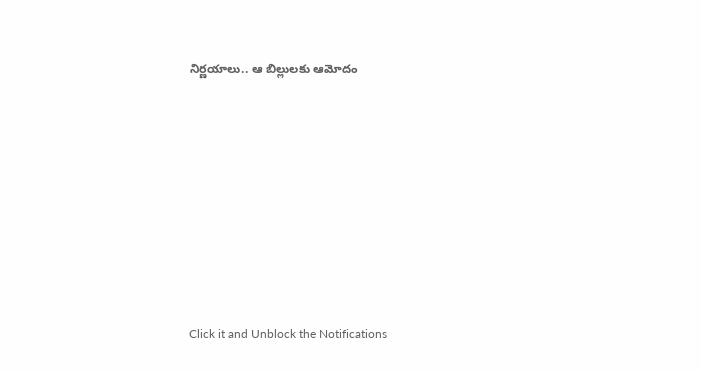నిర్ణయాలు.. ఆ బిల్లులకు ఆమోదం












Click it and Unblock the Notifications